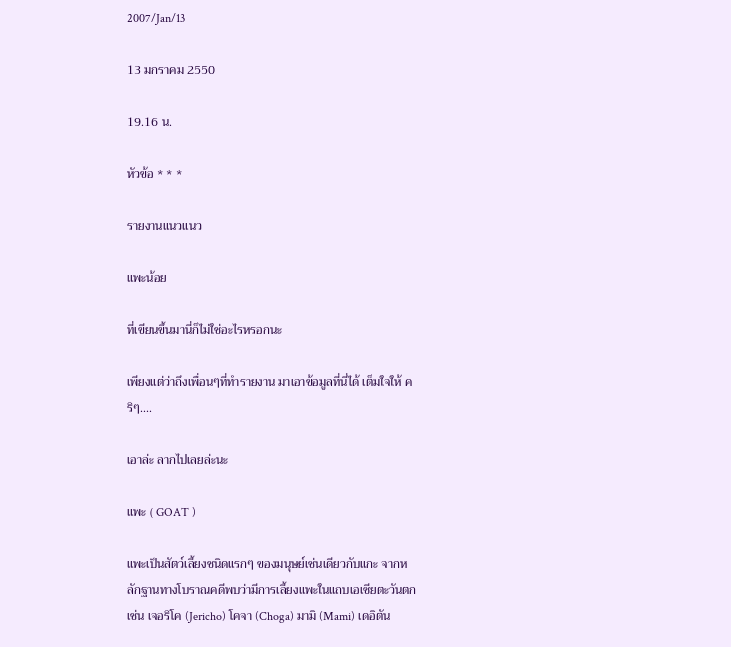2007/Jan/13

13 มกราคม 2550

19.16 น.

หัวข้อ * * *

รายงานแนวแนว

แพะน้อย

ที่เขียนขึ้นมานี่ก็ไม่ใช่อะไรหรอกนะ

เพียงแต่ว่าถึงเพื่อนๆที่ทำรายงาน มาเอาข้อมูลที่นี่ได้ เต็มใจให้ คริๆ....

เอาล่ะ ลากไปเลยล่ะนะ

แพะ ( GOAT )

แพะเป็นสัตว์เลี้ยงชนิดแรกๆ ของมนุษย์เช่นเดียวกับแกะ จากหลักฐานทางโบราณคดีพบว่ามีการเลี้ยงแพะในแถบเอเซียตะวันตก เช่น เจอริโค (Jericho) โคจา (Choga) มามิ (Mami) เดอิตัน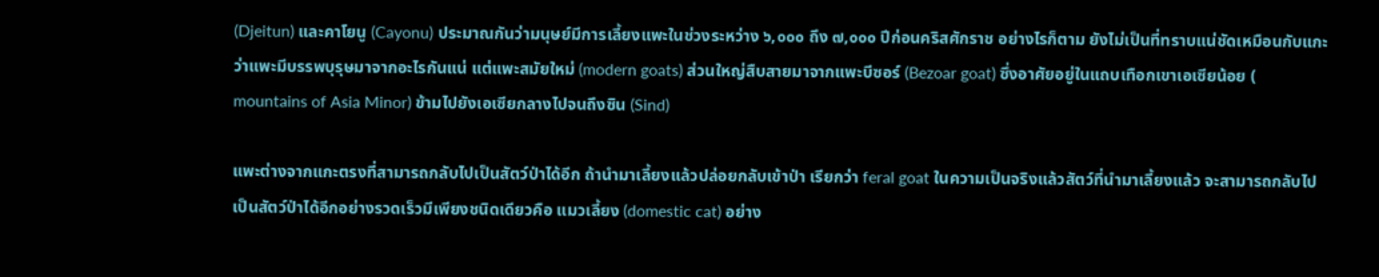(Djeitun) และคาโยนู (Cayonu) ประมาณกันว่ามนุษย์มีการเลี้ยงแพะในช่วงระหว่าง ๖,๐๐๐ ถึง ๗,๐๐๐ ปีก่อนคริสศักราช อย่างไรก็ตาม ยังไม่เป็นที่ทราบแน่ชัดเหมือนกับแกะว่าแพะมีบรรพบุรุษมาจากอะไรกันแน่ แต่แพะสมัยใหม่ (modern goats) ส่วนใหญ่สืบสายมาจากแพะบีซอร์ (Bezoar goat) ซึ่งอาศัยอยู่ในแถบเทือกเขาเอเซียน้อย ( mountains of Asia Minor) ข้ามไปยังเอเซียกลางไปจนถึงซิน (Sind)

แพะต่างจากแกะตรงที่สามารถกลับไปเป็นสัตว์ป่าได้อีก ถ้านำมาเลี้ยงแล้วปล่อยกลับเข้าป่า เรียกว่า feral goat ในความเป็นจริงแล้วสัตว์ที่นำมาเลี้ยงแล้ว จะสามารถกลับไปเป็นสัตว์ป่าได้อีกอย่างรวดเร็วมีเพียงชนิดเดียวคือ แมวเลี้ยง (domestic cat) อย่าง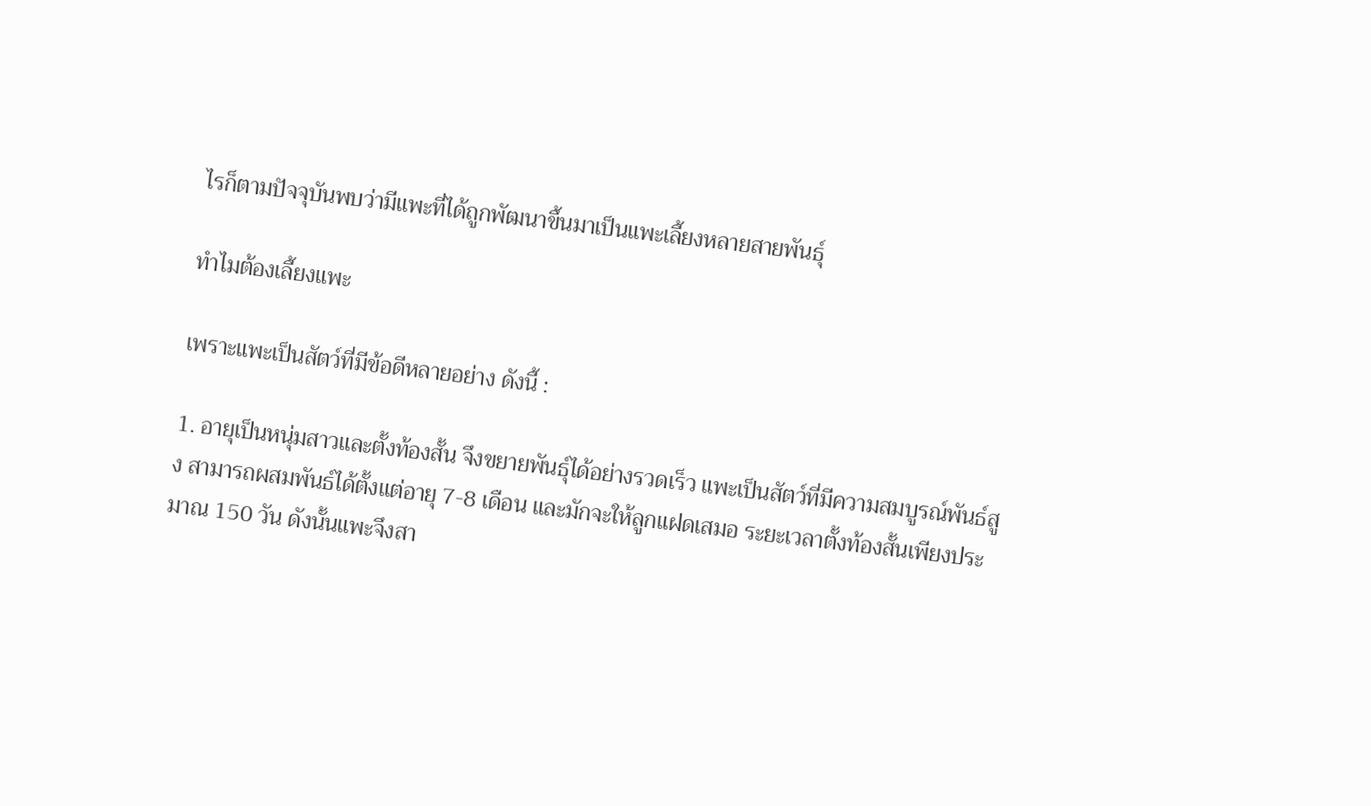ไรก็ตามปัจจุบันพบว่ามีแพะที่ได้ถูกพัฒนาขึ้นมาเป็นแพะเลี้ยงหลายสายพันธุ์

ทำไมต้องเลี้ยงแพะ

เพราะแพะเป็นสัตว์ที่มีข้อดีหลายอย่าง ดังนี้ :

1. อายุเป็นหนุ่มสาวและตั้งท้องสั้น จึงขยายพันธุ์ได้อย่างรวดเร็ว แพะเป็นสัตว์ที่มีความสมบูรณ์พันธ์สูง สามารถผสมพันธ์ได้ตั้งแต่อายุ 7-8 เดือน และมักจะให้ลูกแฝดเสมอ ระยะเวลาตั้งท้องสั้นเพียงประมาณ 150 วัน ดังนั้นแพะจึงสา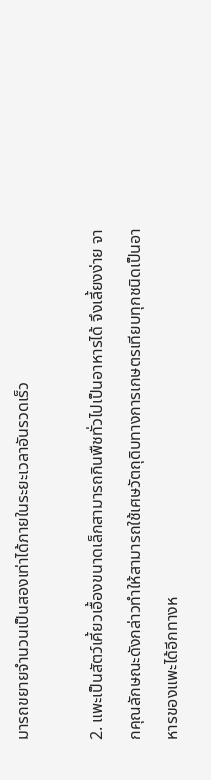มารถขยายจำนวนเป็นสองเท่าได้ภายในระยะเวลาอันรวดเร็ว

2. แพะเป็นสัตว์เคี้ยวเอื้องขนาดเล็กสามารถกินพืชทั่วไปเป็นอาหารได้ จึงเลี้ยงง่าย จากคุณลักษณะดังกล่าวทำให้สามารถใช้เศษวัตถุดิบทางการเกษตรเทียบทุกชนิดเป็นอาหารของแพะได้อีกทางห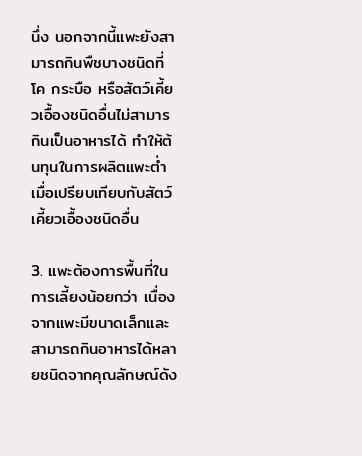นึ่ง นอกจากนี้แพะยังสามารถกินพืชบางชนิดที่โค กระบือ หรือสัตว์เคี้ยวเอื้องชนิดอื่นไม่สามารกินเป็นอาหารได้ ทำให้ต้นทุนในการผลิตแพะต่ำเมื่อเปรียบเทียบกับสัตว์เคี้ยวเอื้องชนิดอื่น

3. แพะต้องการพื้นที่ในการเลี้ยงน้อยกว่า เนื่องจากแพะมีขนาดเล็กและสามารถกินอาหารได้หลายชนิดจากคุณลักษณ์ดัง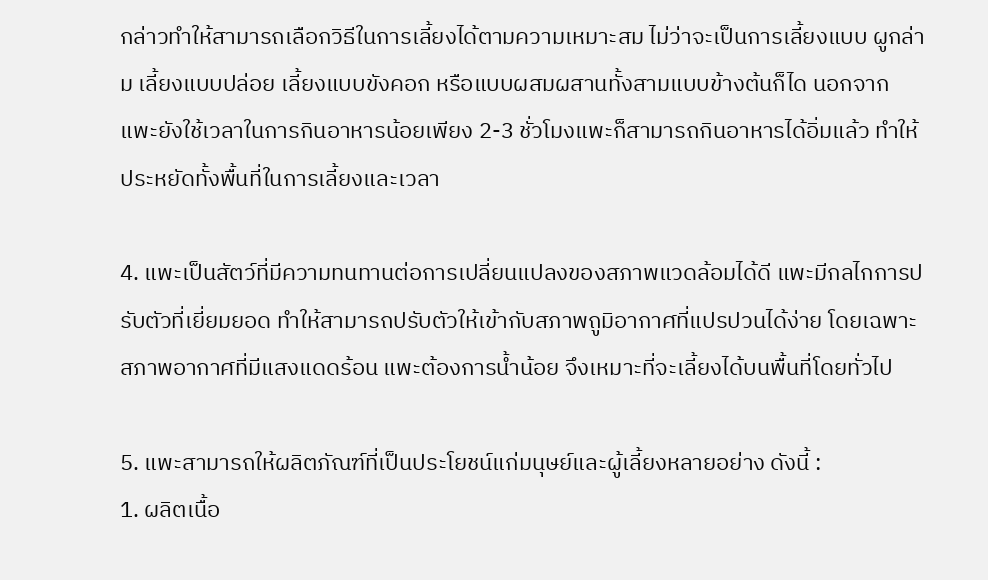กล่าวทำให้สามารถเลือกวิธีในการเลี้ยงได้ตามความเหมาะสม ไม่ว่าจะเป็นการเลี้ยงแบบ ผูกล่าม เลี้ยงแบบปล่อย เลี้ยงแบบขังคอก หรือแบบผสมผสานทั้งสามแบบข้างต้นก็ได นอกจากแพะยังใช้เวลาในการกินอาหารน้อยเพียง 2-3 ชั่วโมงแพะก็สามารถกินอาหารได้อิ่มแล้ว ทำให้ประหยัดทั้งพื้นที่ในการเลี้ยงและเวลา

4. แพะเป็นสัตว์ที่มีความทนทานต่อการเปลี่ยนแปลงของสภาพแวดล้อมได้ดี แพะมีกลไกการปรับตัวที่เยี่ยมยอด ทำให้สามารถปรับตัวให้เข้ากับสภาพถูมิอากาศที่แปรปวนได้ง่าย โดยเฉพาะสภาพอากาศที่มีแสงแดดร้อน แพะต้องการน้ำน้อย จึงเหมาะที่จะเลี้ยงได้บนพื้นที่โดยทั่วไป

5. แพะสามารถให้ผลิตภัณฑ์ที่เป็นประโยชน์แก่มนุษย์และผู้เลี้ยงหลายอย่าง ดังนี้ :
1. ผลิตเนื้อ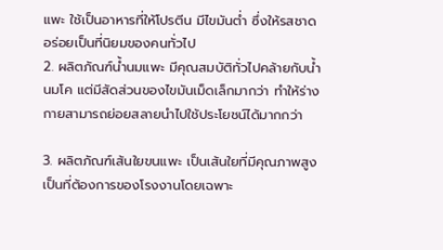แพะ ใช้เป็นอาหารที่ให้โปรตีน มีไขมันต่ำ ซึ่งให้รสชาดอร่อยเป็นที่นิยมของคนทั่วไป
2. ผลิตภัณฑ์น้ำนมแพะ มีคุณสมบัติทั่วไปคล้ายกับน้ำนมโค แต่มีสัดส่วนของไขมันเม็ดเล็กมากว่า ทำให้ร่างกายสามารถย่อยสลายนำไปใช้ประโยชน์ได้มากกว่า

3. ผลิตภัณฑ์เส้นใยขนแพะ เป็นเส้นใยที่มีคุณภาพสูง เป็นที่ต้องการของโรงงานโดยเฉพาะ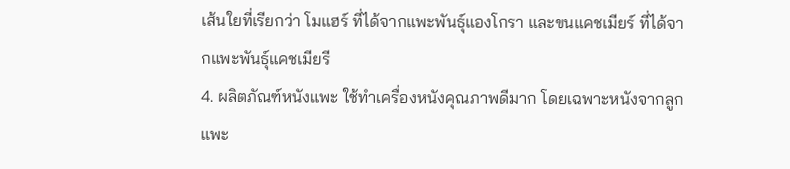เส้นใยที่เรียกว่า โมแฮร์ ที่ได้จากแพะพันธุ์แองโกรา และขนแคชเมียร์ ที่ได้จากแพะพันธุ์แคชเมียรี
4. ผลิตภัณฑ์หนังแพะ ใช้ทำเครื่องหนังคุณภาพดีมาก โดยเฉพาะหนังจากลูกแพะ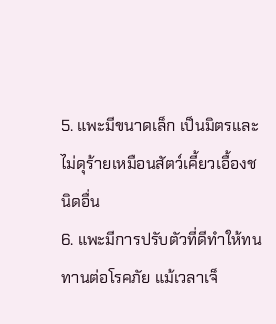5. แพะมีขนาดเล็ก เป็นมิตรและไม่ดุร้ายเหมือนสัตว์เคี้ยวเอื้องชนิดอื่น
6. แพะมีการปรับตัวที่ดีทำให้ทนทานต่อโรคภัย แม้เวลาเจ็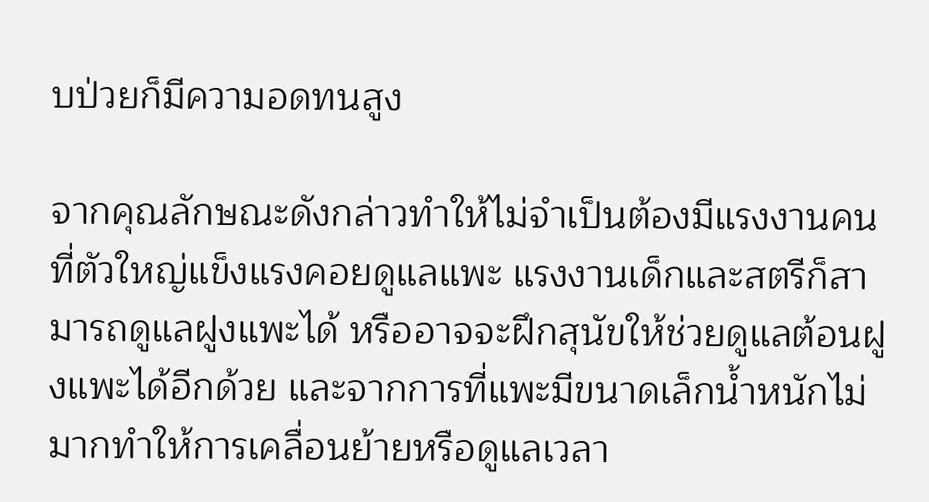บป่วยก็มีความอดทนสูง

จากคุณลักษณะดังกล่าวทำให้ไม่จำเป็นต้องมีแรงงานคนที่ตัวใหญ่แข็งแรงคอยดูแลแพะ แรงงานเด็กและสตรีก็สามารถดูแลฝูงแพะได้ หรืออาจจะฝึกสุนัขให้ช่วยดูแลต้อนฝูงแพะได้อีกด้วย และจากการที่แพะมีขนาดเล็กน้ำหนักไม่มากทำให้การเคลื่อนย้ายหรือดูแลเวลา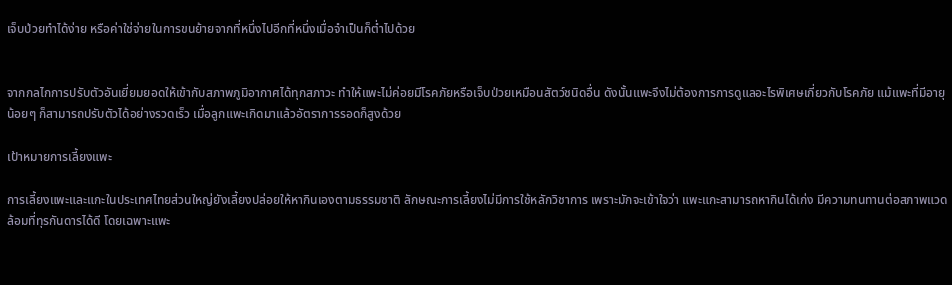เจ็บป่วยทำได้ง่าย หรือค่าใช่จ่ายในการขนย้ายจากที่หนึ่งไปอีกที่หนึ่งเมื่อจำเป็นก็ต่ำไปด้วย


จากกลไกการปรับตัวอันเยี่ยมยอดให้เข้ากับสภาพภูมิอากาศได้ทุกสภาวะ ทำให้แพะไม่ค่อยมีโรคภัยหรือเจ็บป่วยเหมือนสัตว์ชนิดอื่น ดังนั้นแพะจึงไม่ต้องการการดูแลอะไรพิเศษเกี่ยวกับโรคภัย แม้แพะที่มีอายุน้อยๆ ก็สามารถปรับตัวได้อย่างรวดเร็ว เมื่อลูกแพะเกิดมาแล้วอัตราการรอดก็สูงด้วย

เป้าหมายการเลี้ยงแพะ

การเลี้ยงแพะและแกะในประเทศไทยส่วนใหญ่ยังเลี้ยงปล่อยให้หากินเองตามธรรมชาติ ลักษณะการเลี้ยงไม่มีการใช้หลักวิชาการ เพราะมักจะเข้าใจว่า แพะแกะสามารถหากินได้เก่ง มีความทนทานต่อสภาพแวดล้อมที่ทุรกันดารได้ดี โดยเฉพาะแพะ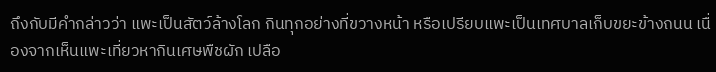ถึงกับมีคำกล่าวว่า แพะเป็นสัตว์ล้างโลก กินทุกอย่างที่ขวางหน้า หรือเปรียบแพะเป็นเทศบาลเก็บขยะข้างถนน เนื่องจากเห็นแพะเที่ยวหากินเศษพืชผัก เปลือ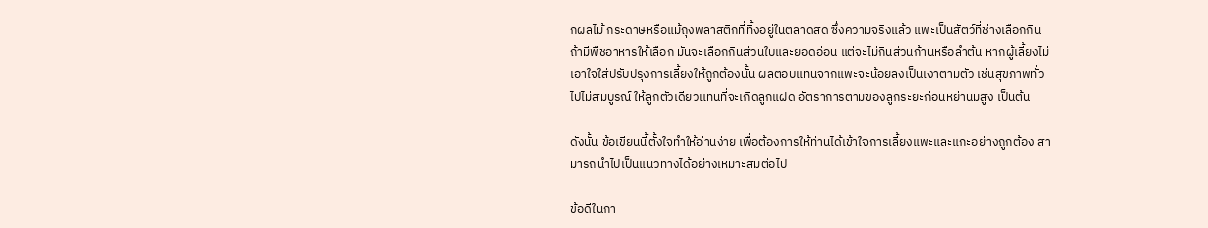กผลไม้ กระดาษหรือแม้ถุงพลาสติกที่ทิ้งอยู่ในตลาดสด ซึ่งความจริงแล้ว แพะเป็นสัตว์ที่ช่างเลือกกิน ถ้ามีพืชอาหารให้เลือก มันจะเลือกกินส่วนใบและยอดอ่อน แต่จะไม่กินส่วนก้านหรือลำต้น หากผู้เลี้ยงไม่เอาใจใส่ปรับปรุงการเลี้ยงให้ถูกต้องนั้น ผลตอบแทนจากแพะจะน้อยลงเป็นเงาตามตัว เช่นสุขภาพทั่วไปไม่สมบูรณ์ ให้ลูกตัวเดียวแทนที่จะเกิดลูกแฝด อัตราการตามของลูกระยะก่อนหย่านมสูง เป็นต้น

ดังนั้น ข้อเขียนนี้ตั้งใจทำให้อ่านง่าย เพื่อต้องการให้ท่านได้เข้าใจการเลี้ยงแพะและแกะอย่างถูกต้อง สามารถนำไปเป็นแนวทางได้อย่างเหมาะสมต่อไป

ข้อดีในกา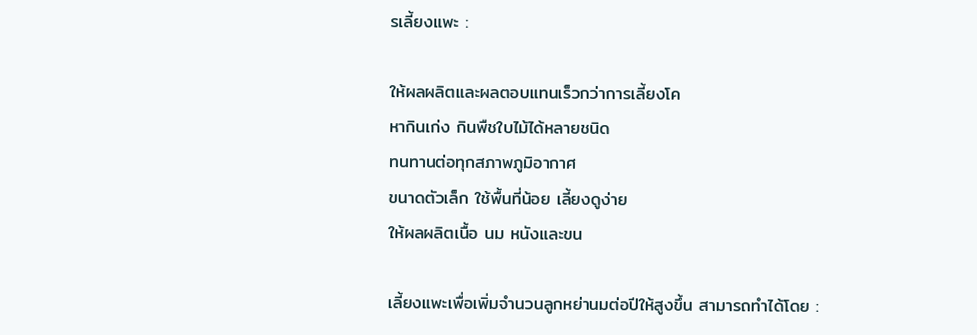รเลี้ยงแพะ :

ให้ผลผลิตและผลตอบแทนเร็วกว่าการเลี้ยงโค
หากินเก่ง กินพืชใบไม้ได้หลายชนิด
ทนทานต่อทุกสภาพภูมิอากาศ
ขนาดตัวเล็ก ใช้พื้นที่น้อย เลี้ยงดูง่าย
ให้ผลผลิตเนื้อ นม หนังและขน

เลี้ยงแพะเพื่อเพิ่มจำนวนลูกหย่านมต่อปีให้สูงขึ้น สามารถทำได้โดย :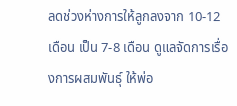ลดช่วงห่างการให้ลูกลงจาก 10-12 เดือน เป็น 7-8 เดือน ดูแลจัดการเรื่องการผสมพันธุ์ ให้พ่อ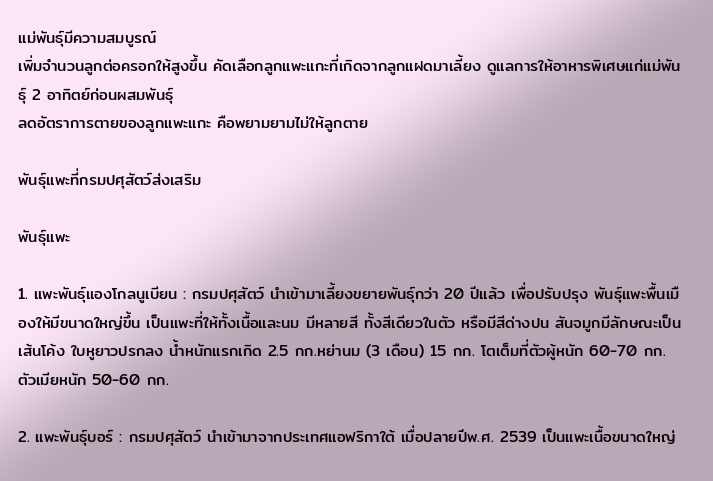แม่พันธุ์มีความสมบูรณ์
เพิ่มจำนวนลูกต่อครอกให้สูงขึ้น คัดเลือกลูกแพะแกะที่เกิดจากลูกแฝดมาเลี้ยง ดูแลการให้อาหารพิเศษแก่แม่พันธุ์ 2 อาทิตย์ก่อนผสมพันธุ์
ลดอัตราการตายของลูกแพะแกะ คือพยามยามไม่ให้ลูกตาย

พันธุ์แพะที่กรมปศุสัตว์ส่งเสริม

พันธุ์แพะ

1. แพะพันธุ์แองโกลนูเบียน : กรมปศุสัตว์ นำเข้ามาเลี้ยงขยายพันธุ์กว่า 20 ปีแล้ว เพื่อปรับปรุง พันธุ์แพะพื้นเมืองให้มีขนาดใหญ่ขึ้น เป็นแพะที่ให้ทั้งเนื้อและนม มีหลายสี ทั้งสีเดียวในตัว หรือมีสีด่างปน สันจมูกมีลักษณะเป็นเส้นโค้ง ใบหูยาวปรกลง น้ำหนักแรกเกิด 2.5 กก.หย่านม (3 เดือน) 15 กก. โตเต็มที่ตัวผู้หนัก 60-70 กก. ตัวเมียหนัก 50-60 กก.

2. แพะพันธุ์บอร์ : กรมปศุสัตว์ นำเข้ามาจากประเทศแอฟริกาใต้ เมื่อปลายปีพ.ศ. 2539 เป็นแพะเนื้อขนาดใหญ่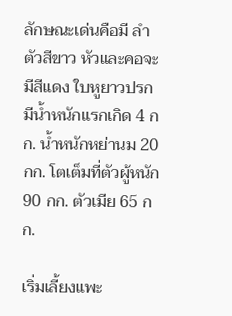ลักษณะเด่นคือมี ลำตัวสีขาว หัวและคอจะมีสีแดง ใบหูยาวปรก มีน้ำหนักแรกเกิด 4 กก. น้ำหนักหย่านม 20 กก. โตเต็มที่ตัวผู้หนัก 90 กก. ตัวเมีย 65 กก.

เริ่มเลี้ยงแพะ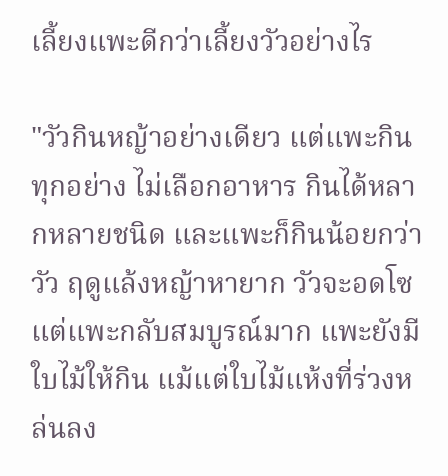เลี้ยงแพะดีกว่าเลี้ยงวัวอย่างไร

"วัวกินหญ้าอย่างเดียว แต่แพะกินทุกอย่าง ไม่เลือกอาหาร กินได้หลากหลายชนิด และแพะก็กินน้อยกว่าวัว ฤดูแล้งหญ้าหายาก วัวจะอดโซแต่แพะกลับสมบูรณ์มาก แพะยังมีใบไม้ให้กิน แม้แต่ใบไม้แห้งที่ร่วงหล่นลง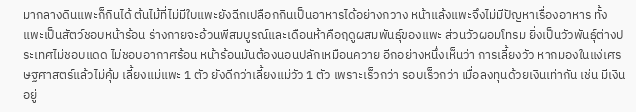มากลางดินแพะก็กินได้ ต้นไม้ที่ไม่มีใบแพะยังฉีกเปลือกกินเป็นอาหารได้อย่างกวาง หน้าแล้งแพะจึงไม่มีปัญหาเรื่องอาหาร ทั้งแพะเป็นสัตว์ชอบหน้าร้อน ร่างกายจะอ้วนพีสมบูรณ์และเดือนห้าคือฤดูผสมพันธุ์ของแพะ ส่วนวัวผอมโทรม ยิ่งเป็นวัวพันธุ์ต่างประเทศไม่ชอบแดด ไม่ชอบอากาศร้อน หน้าร้อนมันต้องนอนปลักเหมือนควาย อีกอย่างหนึ่งเห็นว่า การเลี้ยงวัว หากมองในแง่เศรษฐศาสตร์แล้วไม่คุ้ม เลี้ยงแม่แพะ 1 ตัว ยังดีกว่าเลี้ยงแม่วัว 1 ตัว เพราะเร็วกว่า รอบเร็วกว่า เมื่อลงทุนด้วยเงินเท่ากัน เช่น มีเงินอยู่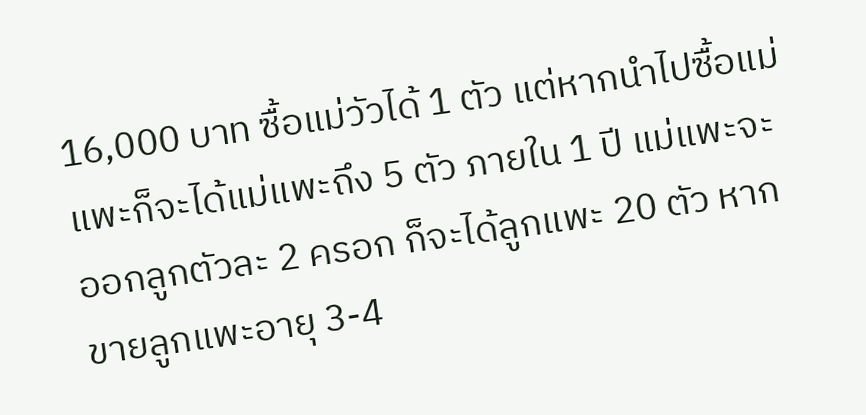16,000 บาท ซื้อแม่วัวได้ 1 ตัว แต่หากนำไปซื้อแม่แพะก็จะได้แม่แพะถึง 5 ตัว ภายใน 1 ปี แม่แพะจะออกลูกตัวละ 2 ครอก ก็จะได้ลูกแพะ 20 ตัว หากขายลูกแพะอายุ 3-4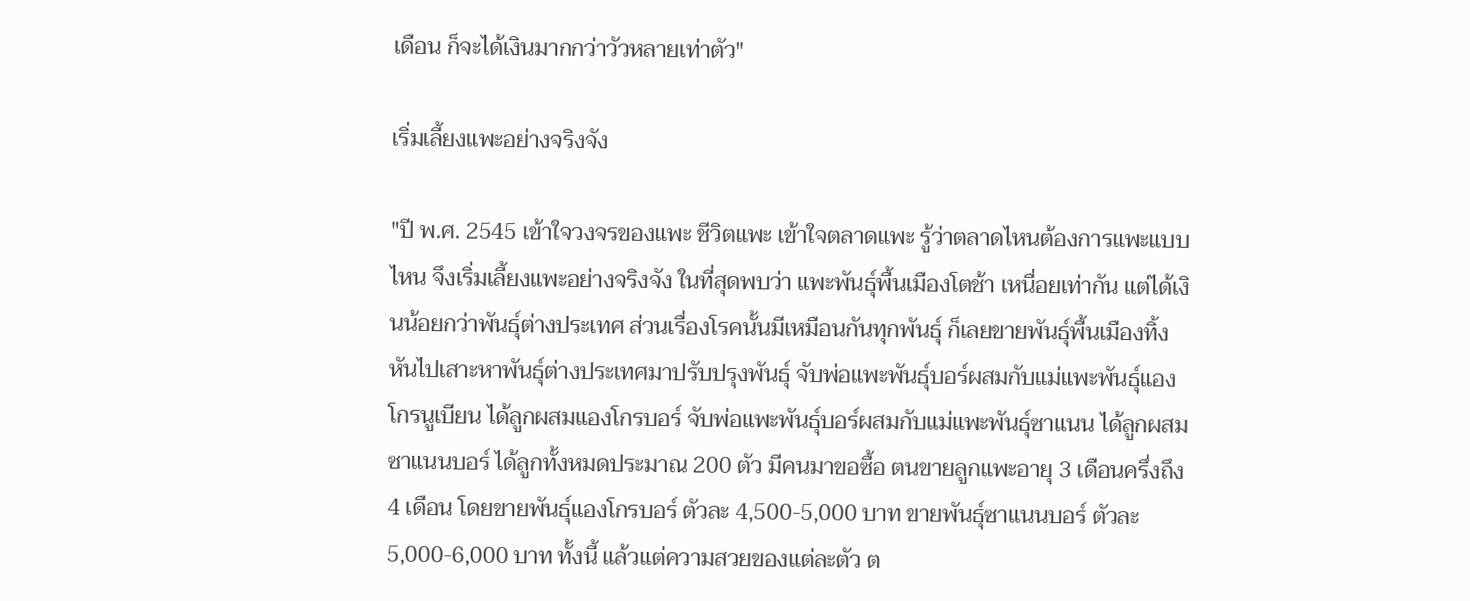เดือน ก็จะได้เงินมากกว่าวัวหลายเท่าตัว"

เริ่มเลี้ยงแพะอย่างจริงจัง

"ปี พ.ศ. 2545 เข้าใจวงจรของแพะ ชีวิตแพะ เข้าใจตลาดแพะ รู้ว่าตลาดไหนต้องการแพะแบบไหน จึงเริ่มเลี้ยงแพะอย่างจริงจัง ในที่สุดพบว่า แพะพันธุ์พื้นเมืองโตช้า เหนื่อยเท่ากัน แต่ได้เงินน้อยกว่าพันธุ์ต่างประเทศ ส่วนเรื่องโรคนั้นมีเหมือนกันทุกพันธุ์ ก็เลยขายพันธุ์พื้นเมืองทิ้ง หันไปเสาะหาพันธุ์ต่างประเทศมาปรับปรุงพันธุ์ จับพ่อแพะพันธุ์บอร์ผสมกับแม่แพะพันธุ์แองโกรนูเบียน ได้ลูกผสมแองโกรบอร์ จับพ่อแพะพันธุ์บอร์ผสมกับแม่แพะพันธุ์ซาแนน ได้ลูกผสมซาแนนบอร์ ได้ลูกทั้งหมดประมาณ 200 ตัว มีคนมาขอซื้อ ตนขายลูกแพะอายุ 3 เดือนครึ่งถึง 4 เดือน โดยขายพันธุ์แองโกรบอร์ ตัวละ 4,500-5,000 บาท ขายพันธุ์ซาแนนบอร์ ตัวละ 5,000-6,000 บาท ทั้งนี้ แล้วแต่ความสวยของแต่ละตัว ต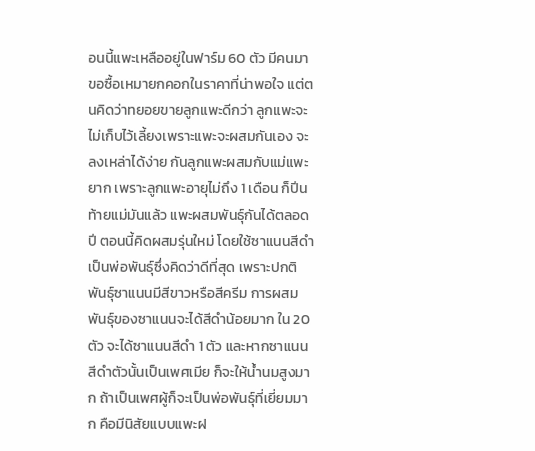อนนี้แพะเหลืออยู่ในฟาร์ม 60 ตัว มีคนมาขอซื้อเหมายกคอกในราคาที่น่าพอใจ แต่ตนคิดว่าทยอยขายลูกแพะดีกว่า ลูกแพะจะไม่เก็บไว้เลี้ยงเพราะแพะจะผสมกันเอง จะลงเหล่าได้ง่าย กันลูกแพะผสมกับแม่แพะยาก เพราะลูกแพะอายุไม่ถึง 1 เดือน ก็ปีนท้ายแม่มันแล้ว แพะผสมพันธุ์กันได้ตลอดปี ตอนนี้คิดผสมรุ่นใหม่ โดยใช้ซาแนนสีดำเป็นพ่อพันธุ์ซึ่งคิดว่าดีที่สุด เพราะปกติพันธุ์ซาแนนมีสีขาวหรือสีครีม การผสมพันธุ์ของซาแนนจะได้สีดำน้อยมาก ใน 20 ตัว จะได้ซาแนนสีดำ 1 ตัว และหากซาแนนสีดำตัวนั้นเป็นเพศเมีย ก็จะให้น้ำนมสูงมาก ถ้าเป็นเพศผู้ก็จะเป็นพ่อพันธุ์ที่เยี่ยมมาก คือมีนิสัยแบบแพะฝ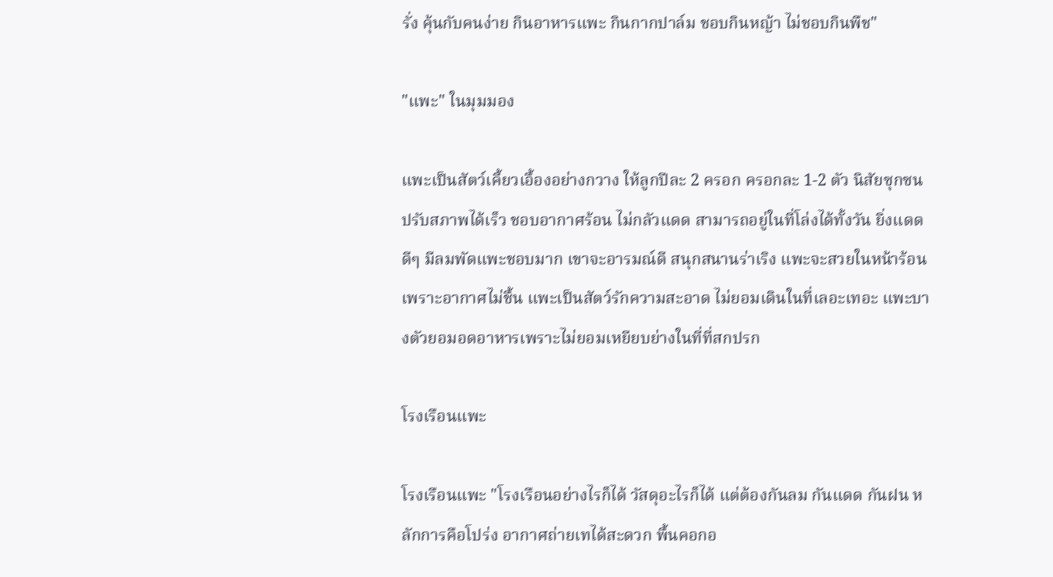รั่ง คุ้นกับคนง่าย กินอาหารแพะ กินกากปาล์ม ชอบกินหญ้า ไม่ชอบกินพืช"

"แพะ" ในมุมมอง

แพะเป็นสัตว์เคี้ยวเอื้องอย่างกวาง ให้ลูกปีละ 2 ครอก ครอกละ 1-2 ตัว นิสัยซุกซน ปรับสภาพได้เร็ว ชอบอากาศร้อน ไม่กลัวแดด สามารถอยู่ในที่โล่งได้ทั้งวัน ยิ่งแดดดีๆ มีลมพัดแพะชอบมาก เขาจะอารมณ์ดี สนุกสนานร่าเริง แพะจะสวยในหน้าร้อน เพราะอากาศไม่ชื้น แพะเป็นสัตว์รักความสะอาด ไม่ยอมเดินในที่เลอะเทอะ แพะบางตัวยอมอดอาหารเพราะไม่ยอมเหยียบย่างในที่ที่สกปรก

โรงเรือนแพะ

โรงเรือนแพะ "โรงเรือนอย่างไรก็ได้ วัสดุอะไรก็ได้ แต่ต้องกันลม กันแดด กันฝน หลักการคือโปร่ง อากาศถ่ายเทได้สะดวก พื้นคอกอ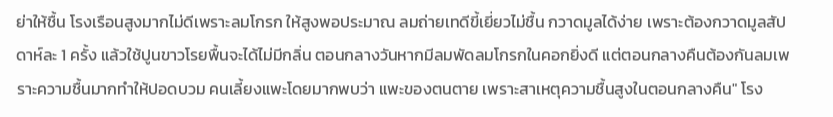ย่าให้ชื้น โรงเรือนสูงมากไม่ดีเพราะลมโกรก ให้สูงพอประมาณ ลมถ่ายเทดีขี้เยี่ยวไม่ชื้น กวาดมูลได้ง่าย เพราะต้องกวาดมูลสัปดาห์ละ 1 ครั้ง แล้วใช้ปูนขาวโรยพื้นจะได้ไม่มีกลิ่น ตอนกลางวันหากมีลมพัดลมโกรกในคอกยิ่งดี แต่ตอนกลางคืนต้องกันลมเพราะความชื้นมากทำให้ปอดบวม คนเลี้ยงแพะโดยมากพบว่า แพะของตนตาย เพราะสาเหตุความชื้นสูงในตอนกลางคืน" โรง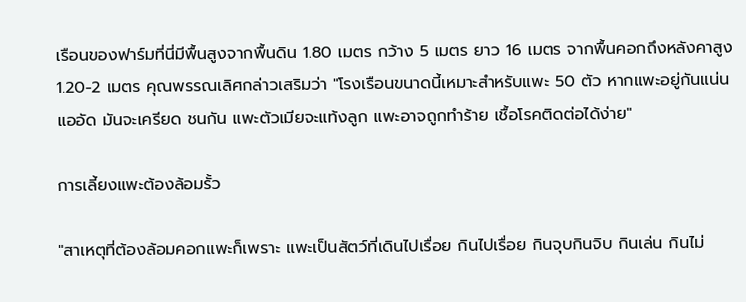เรือนของฟาร์มที่นี่มีพื้นสูงจากพื้นดิน 1.80 เมตร กว้าง 5 เมตร ยาว 16 เมตร จากพื้นคอกถึงหลังคาสูง 1.20-2 เมตร คุณพรรณเลิศกล่าวเสริมว่า "โรงเรือนขนาดนี้เหมาะสำหรับแพะ 50 ตัว หากแพะอยู่กันแน่น แออัด มันจะเครียด ชนกัน แพะตัวเมียจะแท้งลูก แพะอาจถูกทำร้าย เชื้อโรคติดต่อได้ง่าย"

การเลี้ยงแพะต้องล้อมรั้ว

"สาเหตุที่ต้องล้อมคอกแพะก็เพราะ แพะเป็นสัตว์ที่เดินไปเรื่อย กินไปเรื่อย กินจุบกินจิบ กินเล่น กินไม่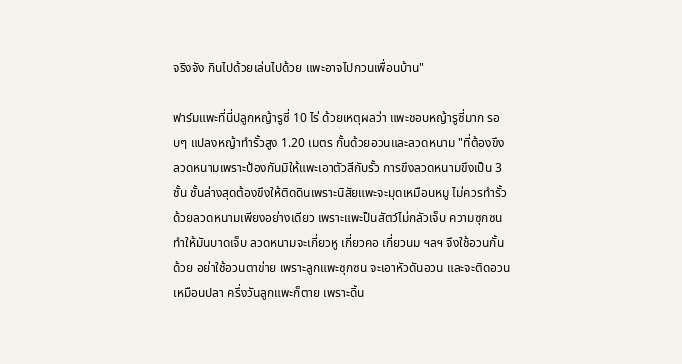จริงจัง กินไปด้วยเล่นไปด้วย แพะอาจไปกวนเพื่อนบ้าน"

ฟาร์มแพะที่นี่ปลูกหญ้ารูซี่ 10 ไร่ ด้วยเหตุผลว่า แพะชอบหญ้ารูซี่มาก รอบๆ แปลงหญ้าทำรั้วสูง 1.20 เมตร กั้นด้วยอวนและลวดหนาม "ที่ต้องขึงลวดหนามเพราะป้องกันมิให้แพะเอาตัวสีกับรั้ว การขึงลวดหนามขึงเป็น 3 ชั้น ชั้นล่างสุดต้องขึงให้ติดดินเพราะนิสัยแพะจะมุดเหมือนหมู ไม่ควรทำรั้วด้วยลวดหนามเพียงอย่างเดียว เพราะแพะป็นสัตว์ไม่กลัวเจ็บ ความซุกซนทำให้มันบาดเจ็บ ลวดหนามจะเกี่ยวหู เกี่ยวคอ เกี่ยวนม ฯลฯ จึงใช้อวนกั้นด้วย อย่าใช้อวนตาข่าย เพราะลูกแพะซุกซน จะเอาหัวดันอวน และจะติดอวนเหมือนปลา ครึ่งวันลูกแพะก็ตาย เพราะดิ้น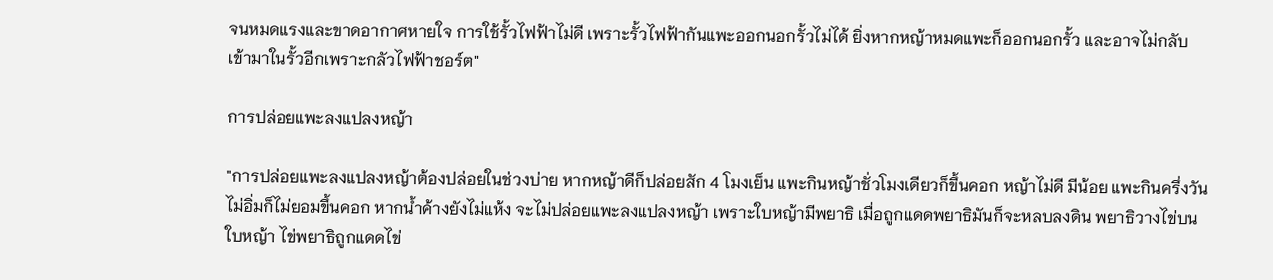จนหมดแรงและขาดอากาศหายใจ การใช้รั้วไฟฟ้าไม่ดี เพราะรั้วไฟฟ้ากันแพะออกนอกรั้วไม่ได้ ยิ่งหากหญ้าหมดแพะก็ออกนอกรั้ว และอาจไม่กลับเข้ามาในรั้วอีกเพราะกลัวไฟฟ้าชอร์ต"

การปล่อยแพะลงแปลงหญ้า

"การปล่อยแพะลงแปลงหญ้าต้องปล่อยในช่วงบ่าย หากหญ้าดีก็ปล่อยสัก 4 โมงเย็น แพะกินหญ้าชั่วโมงเดียวก็ขึ้นคอก หญ้าไม่ดี มีน้อย แพะกินครึ่งวันไม่อิ่มก็ไม่ยอมขึ้นคอก หากน้ำค้างยังไม่แห้ง จะไม่ปล่อยแพะลงแปลงหญ้า เพราะใบหญ้ามีพยาธิ เมื่อถูกแดดพยาธิมันก็จะหลบลงดิน พยาธิวางไข่บนใบหญ้า ไข่พยาธิถูกแดดไข่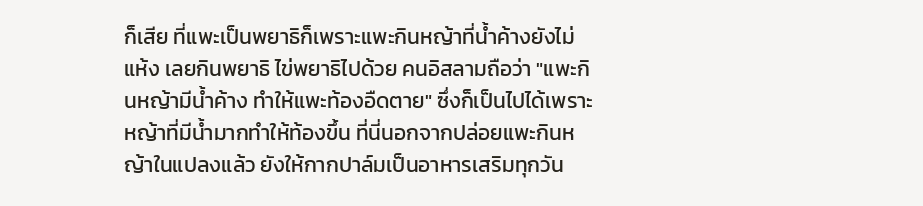ก็เสีย ที่แพะเป็นพยาธิก็เพราะแพะกินหญ้าที่น้ำค้างยังไม่แห้ง เลยกินพยาธิ ไข่พยาธิไปด้วย คนอิสลามถือว่า "แพะกินหญ้ามีน้ำค้าง ทำให้แพะท้องอืดตาย" ซึ่งก็เป็นไปได้เพราะหญ้าที่มีน้ำมากทำให้ท้องขึ้น ที่นี่นอกจากปล่อยแพะกินหญ้าในแปลงแล้ว ยังให้กากปาล์มเป็นอาหารเสริมทุกวัน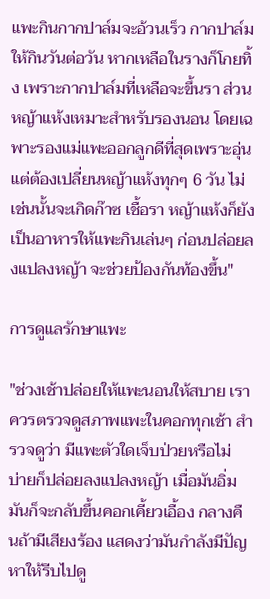แพะกินกากปาล์มจะอ้วนเร็ว กากปาล์มให้กินวันต่อวัน หากเหลือในรางก็โกยทิ้ง เพราะกากปาล์มที่เหลือจะขึ้นรา ส่วนหญ้าแห้งเหมาะสำหรับรองนอน โดยเฉพาะรองแม่แพะออกลูกดีที่สุดเพราะอุ่น แต่ต้องเปลี่ยนหญ้าแห้งทุกๆ 6 วัน ไม่เช่นนั้นจะเกิดก๊าซ เชื้อรา หญ้าแห้งก็ยังเป็นอาหารให้แพะกินเล่นๆ ก่อนปล่อยลงแปลงหญ้า จะช่วยป้องกันท้องขึ้น"

การดูแลรักษาแพะ

"ช่วงเช้าปล่อยให้แพะนอนให้สบาย เราควรตรวจดูสภาพแพะในคอกทุกเช้า สำรวจดูว่า มีแพะตัวใดเจ็บป่วยหรือไม่ บ่ายก็ปล่อยลงแปลงหญ้า เมื่อมันอิ่ม มันก็จะกลับขึ้นคอกเคี้ยวเอื้อง กลางคืนถ้ามีเสียงร้อง แสดงว่ามันกำลังมีปัญหาให้รีบไปดู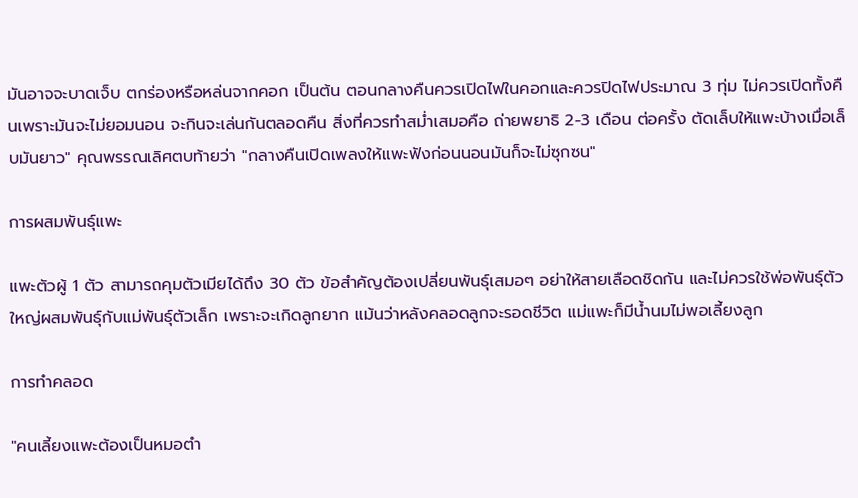มันอาจจะบาดเจ็บ ตกร่องหรือหล่นจากคอก เป็นต้น ตอนกลางคืนควรเปิดไฟในคอกและควรปิดไฟประมาณ 3 ทุ่ม ไม่ควรเปิดทั้งคืนเพราะมันจะไม่ยอมนอน จะกินจะเล่นกันตลอดคืน สิ่งที่ควรทำสม่ำเสมอคือ ถ่ายพยาธิ 2-3 เดือน ต่อครั้ง ตัดเล็บให้แพะบ้างเมื่อเล็บมันยาว" คุณพรรณเลิศตบท้ายว่า "กลางคืนเปิดเพลงให้แพะฟังก่อนนอนมันก็จะไม่ซุกซน"

การผสมพันธุ์แพะ

แพะตัวผู้ 1 ตัว สามารถคุมตัวเมียได้ถึง 30 ตัว ข้อสำคัญต้องเปลี่ยนพันธุ์เสมอๆ อย่าให้สายเลือดชิดกัน และไม่ควรใช้พ่อพันธุ์ตัวใหญ่ผสมพันธุ์กับแม่พันธุ์ตัวเล็ก เพราะจะเกิดลูกยาก แม้นว่าหลังคลอดลูกจะรอดชีวิต แม่แพะก็มีน้ำนมไม่พอเลี้ยงลูก

การทำคลอด

"คนเลี้ยงแพะต้องเป็นหมอตำ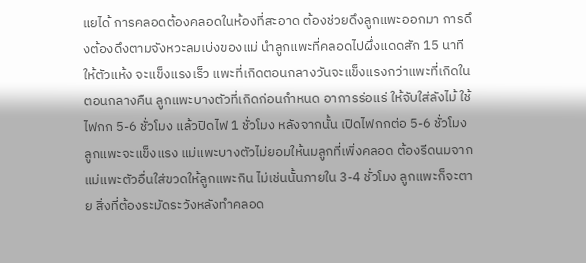แยได้ การคลอดต้องคลอดในห้องที่สะอาด ต้องช่วยดึงลูกแพะออกมา การดึงต้องดึงตามจังหวะลมเบ่งของแม่ นำลูกแพะที่คลอดไปผึ่งแดดสัก 15 นาที ให้ตัวแห้ง จะแข็งแรงเร็ว แพะที่เกิดตอนกลางวันจะแข็งแรงกว่าแพะที่เกิดในตอนกลางคืน ลูกแพะบางตัวที่เกิดก่อนกำหนด อาการร่อแร่ ให้จับใส่ลังไม้ ใช้ไฟกก 5-6 ชั่วโมง แล้วปิดไฟ 1 ชั่วโมง หลังจากนั้น เปิดไฟกกต่อ 5-6 ชั่วโมง ลูกแพะจะแข็งแรง แม่แพะบางตัวไม่ยอมให้นมลูกที่เพิ่งคลอด ต้องรีดนมจากแม่แพะตัวอื่นใส่ขวดให้ลูกแพะกิน ไม่เช่นนั้นภายใน 3-4 ชั่วโมง ลูกแพะก็จะตาย สิ่งที่ต้องระมัดระวังหลังทำคลอด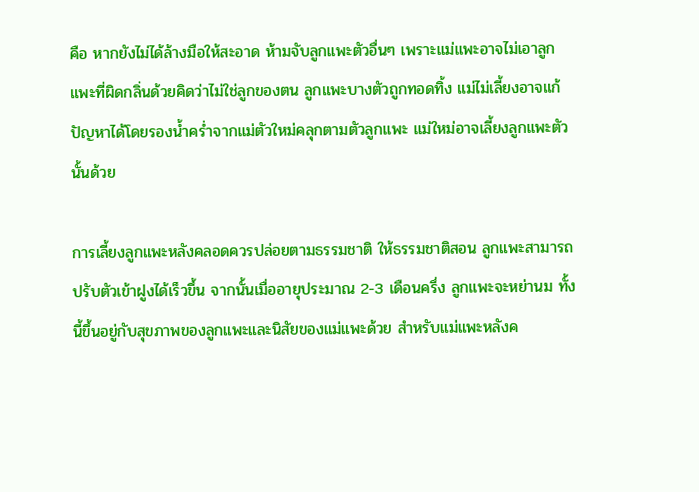คือ หากยังไม่ได้ล้างมือให้สะอาด ห้ามจับลูกแพะตัวอื่นๆ เพราะแม่แพะอาจไม่เอาลูกแพะที่ผิดกลิ่นด้วยคิดว่าไม่ใช่ลูกของตน ลูกแพะบางตัวถูกทอดทิ้ง แม่ไม่เลี้ยงอาจแก้ปัญหาได้โดยรองน้ำคร่ำจากแม่ตัวใหม่คลุกตามตัวลูกแพะ แม่ใหม่อาจเลี้ยงลูกแพะตัวนั้นด้วย

การเลี้ยงลูกแพะหลังคลอดควรปล่อยตามธรรมชาติ ให้ธรรมชาติสอน ลูกแพะสามารถปรับตัวเข้าฝูงได้เร็วขึ้น จากนั้นเมื่ออายุประมาณ 2-3 เดือนครึ่ง ลูกแพะจะหย่านม ทั้งนี้ขึ้นอยู่กับสุขภาพของลูกแพะและนิสัยของแม่แพะด้วย สำหรับแม่แพะหลังค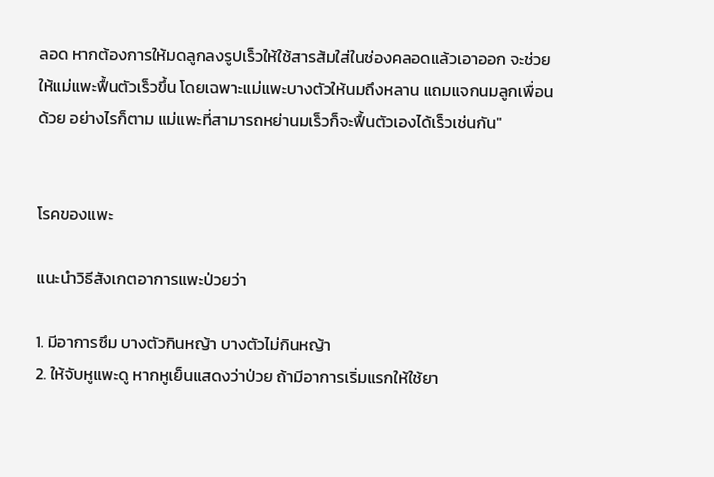ลอด หากต้องการให้มดลูกลงรูปเร็วให้ใช้สารส้มใส่ในช่องคลอดแล้วเอาออก จะช่วยให้แม่แพะฟื้นตัวเร็วขึ้น โดยเฉพาะแม่แพะบางตัวให้นมถึงหลาน แถมแจกนมลูกเพื่อนด้วย อย่างไรก็ตาม แม่แพะที่สามารถหย่านมเร็วก็จะฟื้นตัวเองได้เร็วเช่นกัน"


โรคของแพะ

แนะนำวิธีสังเกตอาการแพะป่วยว่า

1. มีอาการซึม บางตัวกินหญ้า บางตัวไม่กินหญ้า
2. ให้จับหูแพะดู หากหูเย็นแสดงว่าป่วย ถ้ามีอาการเริ่มแรกให้ใช้ยา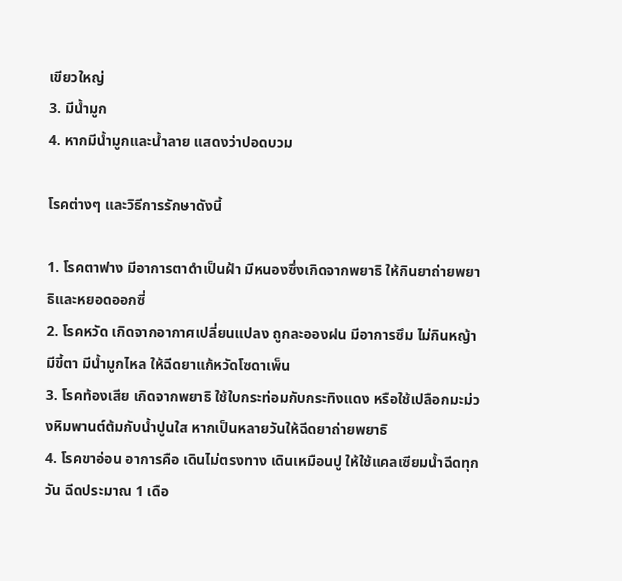เขียวใหญ่
3. มีน้ำมูก
4. หากมีน้ำมูกและน้ำลาย แสดงว่าปอดบวม

โรคต่างๆ และวิธีการรักษาดังนี้

1. โรคตาฟาง มีอาการตาดำเป็นฝ้า มีหนองซึ่งเกิดจากพยาธิ ให้กินยาถ่ายพยาธิและหยอดออกซี่
2. โรคหวัด เกิดจากอากาศเปลี่ยนแปลง ถูกละอองฝน มีอาการซึม ไม่กินหญ้า มีขี้ตา มีน้ำมูกไหล ให้ฉีดยาแก้หวัดโซดาเพ็น
3. โรคท้องเสีย เกิดจากพยาธิ ใช้ใบกระท่อมกับกระทิงแดง หรือใช้เปลือกมะม่วงหิมพานต์ต้มกับน้ำปูนใส หากเป็นหลายวันให้ฉีดยาถ่ายพยาธิ
4. โรคขาอ่อน อาการคือ เดินไม่ตรงทาง เดินเหมือนปู ให้ใช้แคลเซียมน้ำฉีดทุกวัน ฉีดประมาณ 1 เดือ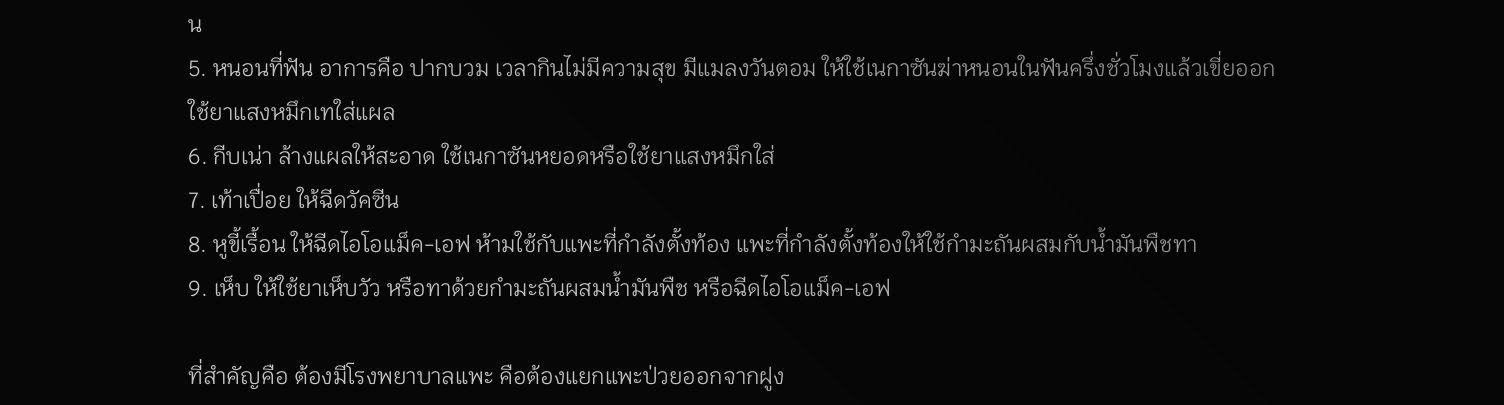น
5. หนอนที่ฟัน อาการคือ ปากบวม เวลากินไม่มีความสุข มีแมลงวันตอม ให้ใช้เนกาซันฆ่าหนอนในฟันครึ่งชั่วโมงแล้วเขี่ยออก ใช้ยาแสงหมึกเทใส่แผล
6. กีบเน่า ล้างแผลให้สะอาด ใช้เนกาซันหยอดหรือใช้ยาแสงหมึกใส่
7. เท้าเปื่อย ให้ฉีดวัคซีน
8. หูขี้เรื้อน ให้ฉีดไอโอแม็ค-เอฟ ห้ามใช้กับแพะที่กำลังตั้งท้อง แพะที่กำลังตั้งท้องให้ใช้กำมะถันผสมกับน้ำมันพืชทา
9. เห็บ ให้ใช้ยาเห็บวัว หรือทาด้วยกำมะถันผสมน้ำมันพืช หรือฉีดไอโอแม็ค-เอฟ

ที่สำคัญคือ ต้องมีโรงพยาบาลแพะ คือต้องแยกแพะป่วยออกจากฝูง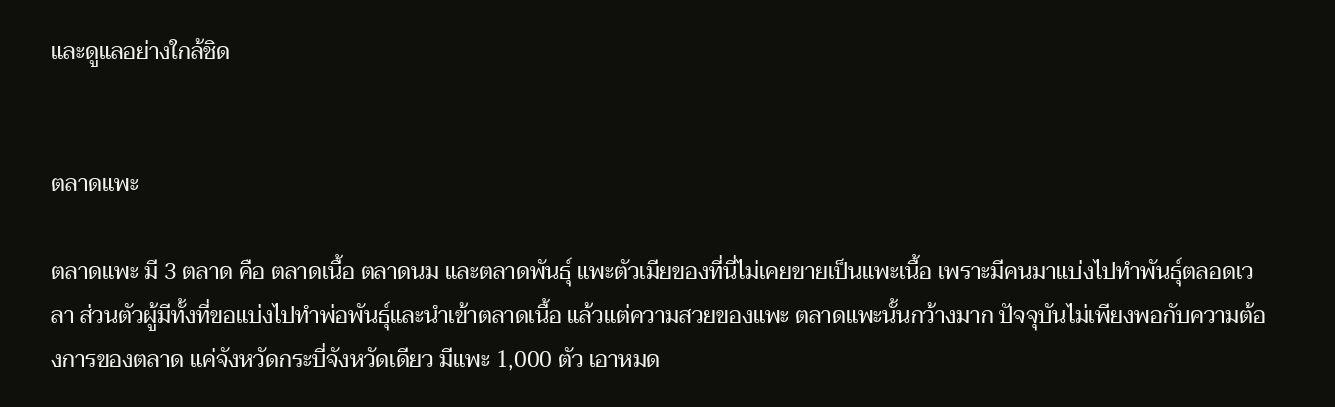และดูแลอย่างใกล้ชิด


ตลาดแพะ

ตลาดแพะ มี 3 ตลาด คือ ตลาดเนื้อ ตลาดนม และตลาดพันธุ์ แพะตัวเมียของที่นี่ไม่เคยขายเป็นแพะเนื้อ เพราะมีคนมาแบ่งไปทำพันธุ์ตลอดเวลา ส่วนตัวผู้มีทั้งที่ขอแบ่งไปทำพ่อพันธุ์และนำเข้าตลาดเนื้อ แล้วแต่ความสวยของแพะ ตลาดแพะนั้นกว้างมาก ปัจจุบันไม่เพียงพอกับความต้องการของตลาด แค่จังหวัดกระบี่จังหวัดเดียว มีแพะ 1,000 ตัว เอาหมด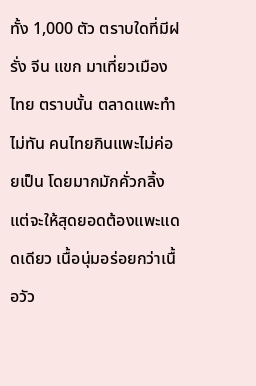ทั้ง 1,000 ตัว ตราบใดที่มีฝรั่ง จีน แขก มาเที่ยวเมืองไทย ตราบนั้น ตลาดแพะทำไม่ทัน คนไทยกินแพะไม่ค่อยเป็น โดยมากมักคั่วกลิ้ง แต่จะให้สุดยอดต้องแพะแดดเดียว เนื้อนุ่มอร่อยกว่าเนื้อวัว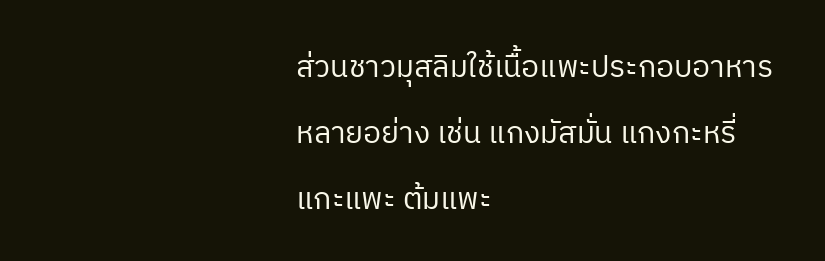ส่วนชาวมุสลิมใช้เนื้อแพะประกอบอาหารหลายอย่าง เช่น แกงมัสมั่น แกงกะหรี่ แกะแพะ ต้มแพะ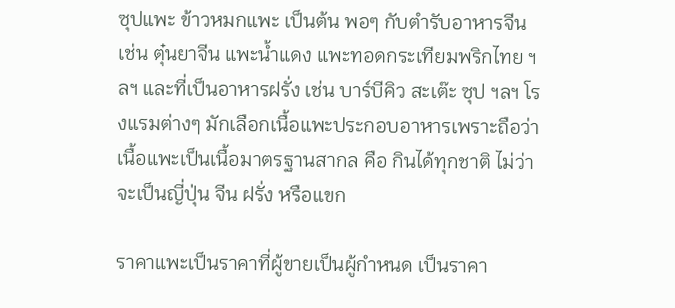ซุปแพะ ข้าวหมกแพะ เป็นต้น พอๆ กับตำรับอาหารจีน เช่น ตุ๋นยาจีน แพะน้ำแดง แพะทอดกระเทียมพริกไทย ฯลฯ และที่เป็นอาหารฝรั่ง เช่น บาร์บีคิว สะเต๊ะ ซุป ฯลฯ โรงแรมต่างๆ มักเลือกเนื้อแพะประกอบอาหารเพราะถือว่า เนื้อแพะเป็นเนื้อมาตรฐานสากล คือ กินได้ทุกชาติ ไม่ว่าจะเป็นญี่ปุ่น จีน ฝรั่ง หรือแขก

ราคาแพะเป็นราคาที่ผู้ขายเป็นผู้กำหนด เป็นราคา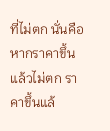ที่ไม่ตก นั่นคือ หากราคาขึ้นแล้วไม่ตก ราคาขึ้นแล้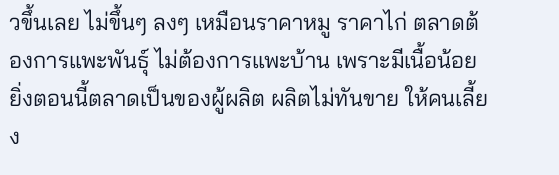วขึ้นเลย ไม่ขึ้นๆ ลงๆ เหมือนราคาหมู ราคาไก่ ตลาดต้องการแพะพันธุ์ ไม่ต้องการแพะบ้าน เพราะมีเนื้อน้อย ยิ่งตอนนี้ตลาดเป็นของผู้ผลิต ผลิตไม่ทันขาย ให้คนเลี้ยง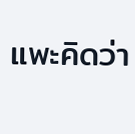แพะคิดว่า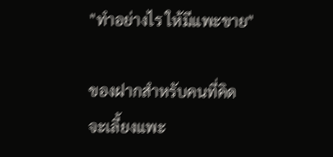"ทำอย่างไร ให้มีแพะขาย"

ของฝากสำหรับคนที่คิดจะเลี้ยงแพะ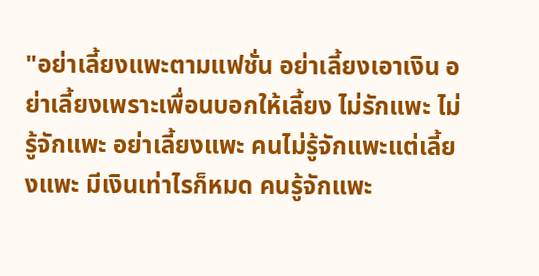"อย่าเลี้ยงแพะตามแฟชั่น อย่าเลี้ยงเอาเงิน อย่าเลี้ยงเพราะเพื่อนบอกให้เลี้ยง ไม่รักแพะ ไม่รู้จักแพะ อย่าเลี้ยงแพะ คนไม่รู้จักแพะแต่เลี้ยงแพะ มีเงินเท่าไรก็หมด คนรู้จักแพะ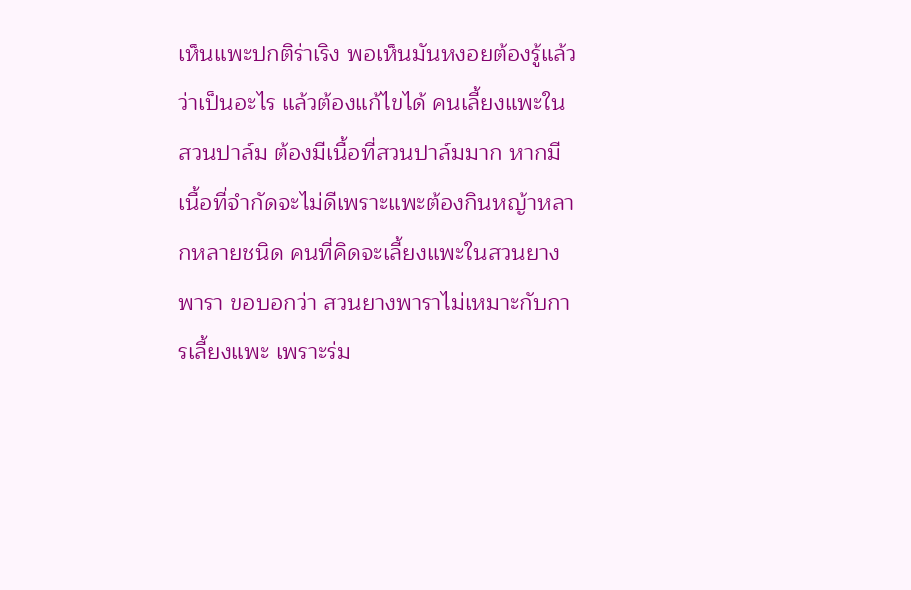เห็นแพะปกติร่าเริง พอเห็นมันหงอยต้องรู้แล้วว่าเป็นอะไร แล้วต้องแก้ไขได้ คนเลี้ยงแพะในสวนปาล์ม ต้องมีเนื้อที่สวนปาล์มมาก หากมีเนื้อที่จำกัดจะไม่ดีเพราะแพะต้องกินหญ้าหลากหลายชนิด คนที่คิดจะเลี้ยงแพะในสวนยางพารา ขอบอกว่า สวนยางพาราไม่เหมาะกับการเลี้ยงแพะ เพราะร่ม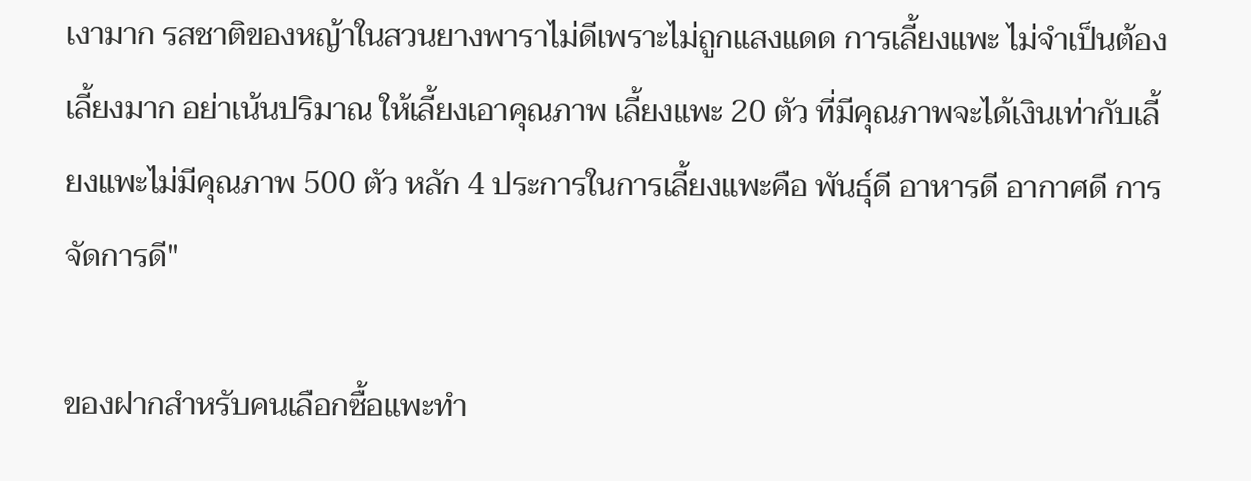เงามาก รสชาติของหญ้าในสวนยางพาราไม่ดีเพราะไม่ถูกแสงแดด การเลี้ยงแพะ ไม่จำเป็นต้องเลี้ยงมาก อย่าเน้นปริมาณ ให้เลี้ยงเอาคุณภาพ เลี้ยงแพะ 20 ตัว ที่มีคุณภาพจะได้เงินเท่ากับเลี้ยงแพะไม่มีคุณภาพ 500 ตัว หลัก 4 ประการในการเลี้ยงแพะคือ พันธุ์ดี อาหารดี อากาศดี การจัดการดี"

ของฝากสำหรับคนเลือกซื้อแพะทำ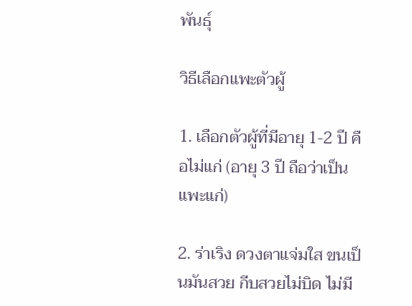พันธุ์

วิธีเลือกแพะตัวผู้

1. เลือกตัวผู้ที่มีอายุ 1-2 ปี คือไม่แก่ (อายุ 3 ปี ถือว่าเป็นแพะแก่)

2. ร่าเริง ดวงตาแจ่มใส ขนเป็นมันสวย กีบสวยไม่บิด ไม่มี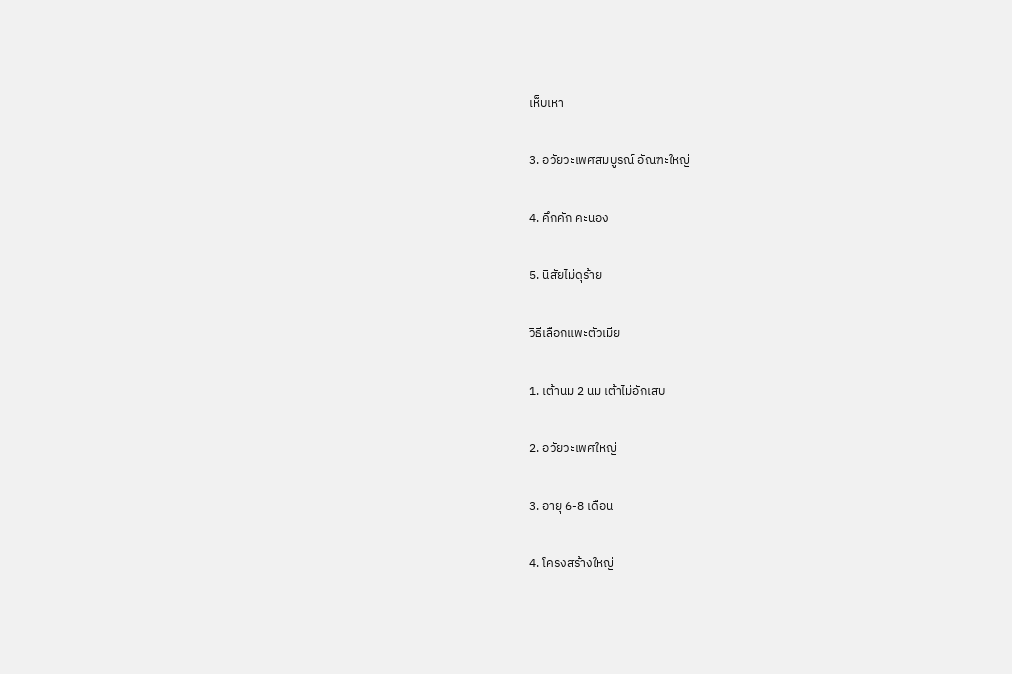เห็บเหา

3. อวัยวะเพศสมบูรณ์ อัณฑะใหญ่

4. คึกคัก คะนอง

5. นิสัยไม่ดุร้าย

วิธีเลือกแพะตัวเมีย

1. เต้านม 2 นม เต้าไม่อักเสบ

2. อวัยวะเพศใหญ่

3. อายุ 6-8 เดือน

4. โครงสร้างใหญ่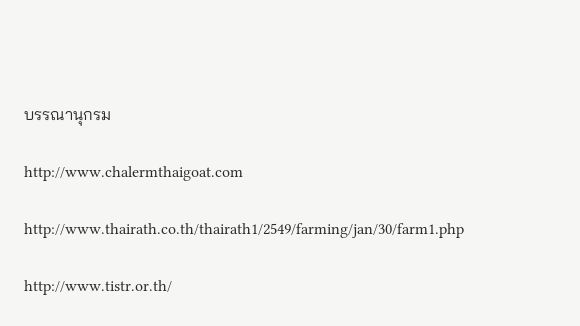บรรณานุกรม

http://www.chalermthaigoat.com

http://www.thairath.co.th/thairath1/2549/farming/jan/30/farm1.php

http://www.tistr.or.th/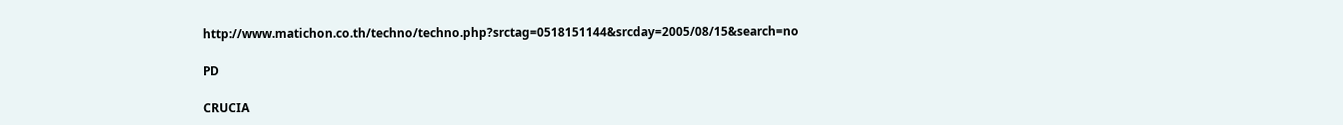http://www.matichon.co.th/techno/techno.php?srctag=0518151144&srcday=2005/08/15&search=no

PD

CRUCIA